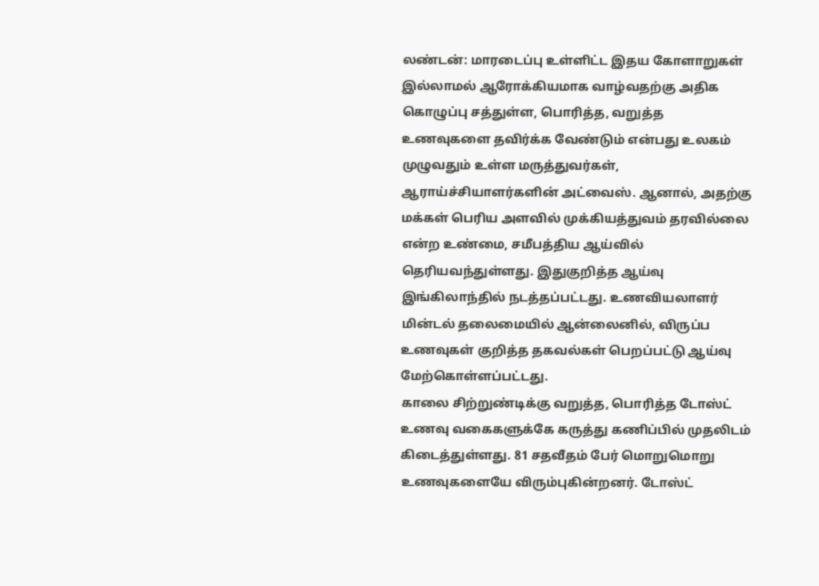லண்டன்: மாரடைப்பு உள்ளிட்ட இதய கோளாறுகள் இல்லாமல் ஆரோக்கியமாக வாழ்வதற்கு அதிக கொழுப்பு சத்துள்ள, பொரித்த, வறுத்த உணவுகளை தவிர்க்க வேண்டும் என்பது உலகம் முழுவதும் உள்ள மருத்துவர்கள், ஆராய்ச்சியாளர்களின் அட்வைஸ். ஆனால், அதற்கு மக்கள் பெரிய அளவில் முக்கியத்துவம் தரவில்லை என்ற உண்மை, சமீபத்திய ஆய்வில் தெரியவந்துள்ளது. இதுகுறித்த ஆய்வு இங்கிலாந்தில் நடத்தப்பட்டது. உணவியலாளர் மின்டல் தலைமையில் ஆன்லைனில், விருப்ப உணவுகள் குறித்த தகவல்கள் பெறப்பட்டு ஆய்வு மேற்கொள்ளப்பட்டது.
காலை சிற்றுண்டிக்கு வறுத்த, பொரித்த டோஸ்ட் உணவு வகைகளுக்கே கருத்து கணிப்பில் முதலிடம் கிடைத்துள்ளது. 81 சதவீதம் பேர் மொறுமொறு உணவுகளையே விரும்புகின்றனர். டோஸ்ட்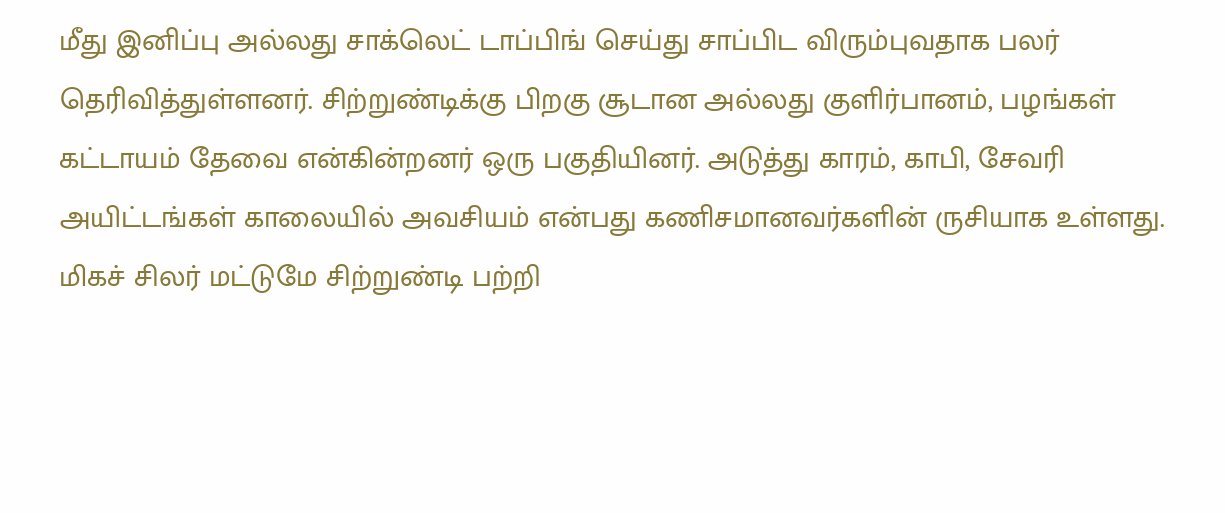மீது இனிப்பு அல்லது சாக்லெட் டாப்பிங் செய்து சாப்பிட விரும்புவதாக பலர் தெரிவித்துள்ளனர். சிற்றுண்டிக்கு பிறகு சூடான அல்லது குளிர்பானம், பழங்கள் கட்டாயம் தேவை என்கின்றனர் ஒரு பகுதியினர். அடுத்து காரம், காபி, சேவரி அயிட்டங்கள் காலையில் அவசியம் என்பது கணிசமானவர்களின் ருசியாக உள்ளது.
மிகச் சிலர் மட்டுமே சிற்றுண்டி பற்றி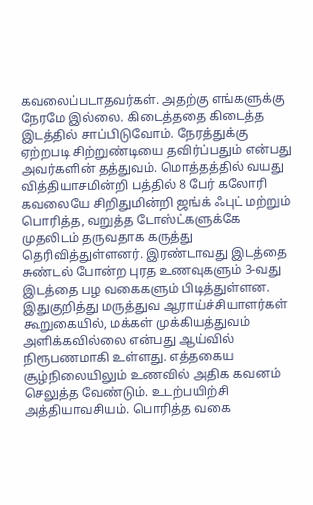கவலைப்படாதவர்கள். அதற்கு எங்களுக்கு நேரமே இல்லை. கிடைத்ததை கிடைத்த இடத்தில் சாப்பிடுவோம். நேரத்துக்கு ஏற்றபடி சிற்றுண்டியை தவிர்ப்பதும் என்பது அவர்களின் தத்துவம். மொத்தத்தில் வயது வித்தியாசமின்றி பத்தில் 8 பேர் கலோரி கவலையே சிறிதுமின்றி ஜங்க் ஃபுட் மற்றும் பொரித்த, வறுத்த டோஸ்ட்களுக்கே முதலிடம் தருவதாக கருத்து தெரிவித்துள்ளனர். இரண்டாவது இடத்தை சுண்டல் போன்ற புரத உணவுகளும் 3-வது இடத்தை பழ வகைகளும் பிடித்துள்ளன.
இதுகுறித்து மருத்துவ ஆராய்ச்சியாளர்கள் கூறுகையில், மக்கள் முக்கியத்துவம் அளிக்கவில்லை என்பது ஆய்வில் நிரூபணமாகி உள்ளது. எத்தகைய சூழ்நிலையிலும் உணவில் அதிக கவனம் செலுத்த வேண்டும். உடற்பயிற்சி அத்தியாவசியம். பொரித்த வகை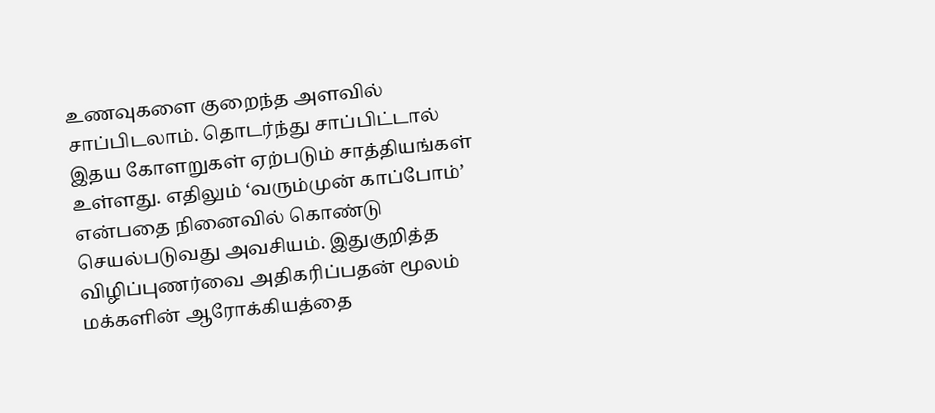உணவுகளை குறைந்த அளவில் சாப்பிடலாம். தொடர்ந்து சாப்பிட்டால் இதய கோளறுகள் ஏற்படும் சாத்தியங்கள் உள்ளது. எதிலும் ‘வரும்முன் காப்போம்’ என்பதை நினைவில் கொண்டு செயல்படுவது அவசியம். இதுகுறித்த விழிப்புணர்வை அதிகரிப்பதன் மூலம் மக்களின் ஆரோக்கியத்தை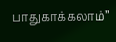பாதுகாக்கலாம்’’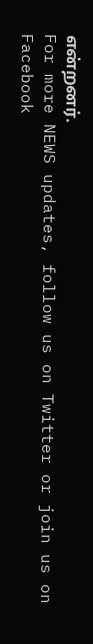என்றனர்.
For more NEWS updates, follow us on Twitter or join us on Facebook